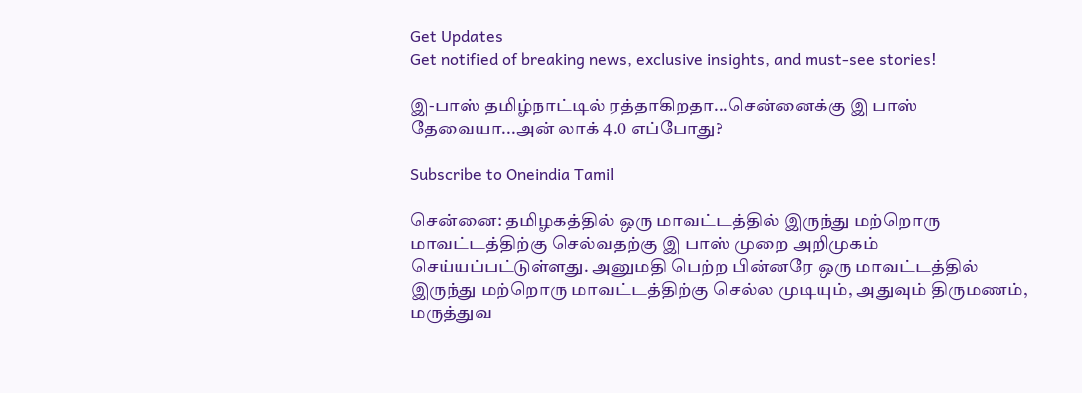Get Updates
Get notified of breaking news, exclusive insights, and must-see stories!

இ-பாஸ் தமிழ்நாட்டில் ரத்தாகிறதா...சென்னைக்கு இ பாஸ் தேவையா...அன் லாக் 4.0 எப்போது?

Subscribe to Oneindia Tamil

சென்னை: தமிழகத்தில் ஒரு மாவட்டத்தில் இருந்து மற்றொரு மாவட்டத்திற்கு செல்வதற்கு இ பாஸ் முறை அறிமுகம் செய்யப்பட்டுள்ளது. அனுமதி பெற்ற பின்னரே ஒரு மாவட்டத்தில் இருந்து மற்றொரு மாவட்டத்திற்கு செல்ல முடியும், அதுவும் திருமணம், மருத்துவ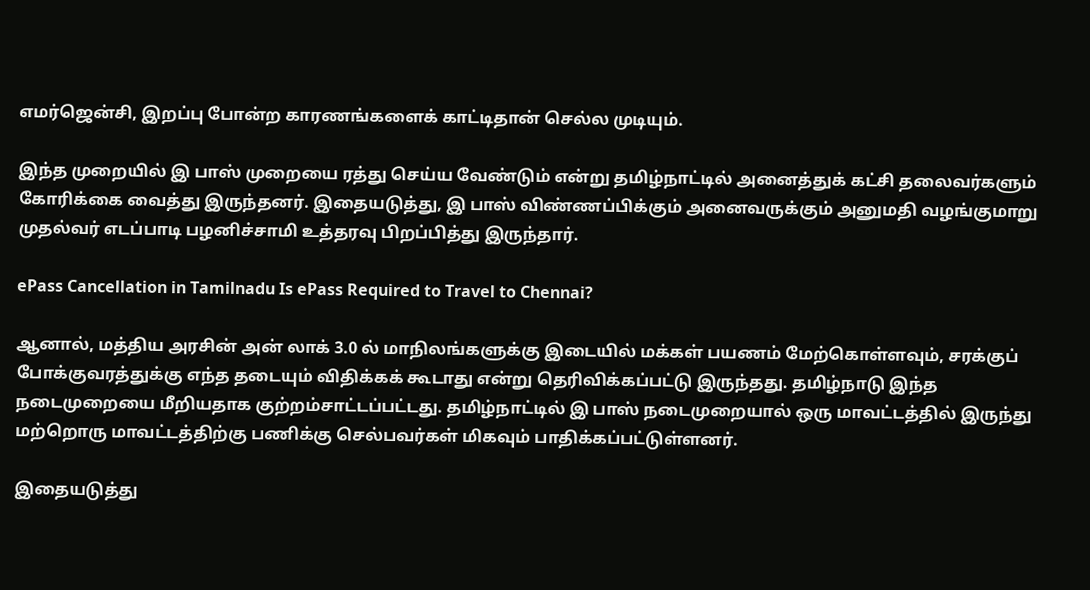எமர்ஜென்சி, இறப்பு போன்ற காரணங்களைக் காட்டிதான் செல்ல முடியும்.

இந்த முறையில் இ பாஸ் முறையை ரத்து செய்ய வேண்டும் என்று தமிழ்நாட்டில் அனைத்துக் கட்சி தலைவர்களும் கோரிக்கை வைத்து இருந்தனர். இதையடுத்து, இ பாஸ் விண்ணப்பிக்கும் அனைவருக்கும் அனுமதி வழங்குமாறு முதல்வர் எடப்பாடி பழனிச்சாமி உத்தரவு பிறப்பித்து இருந்தார்.

ePass Cancellation in Tamilnadu Is ePass Required to Travel to Chennai?

ஆனால், மத்திய அரசின் அன் லாக் 3.0 ல் மாநிலங்களுக்கு இடையில் மக்கள் பயணம் மேற்கொள்ளவும், சரக்குப் போக்குவரத்துக்கு எந்த தடையும் விதிக்கக் கூடாது என்று தெரிவிக்கப்பட்டு இருந்தது. தமிழ்நாடு இந்த நடைமுறையை மீறியதாக குற்றம்சாட்டப்பட்டது. தமிழ்நாட்டில் இ பாஸ் நடைமுறையால் ஒரு மாவட்டத்தில் இருந்து மற்றொரு மாவட்டத்திற்கு பணிக்கு செல்பவர்கள் மிகவும் பாதிக்கப்பட்டுள்ளனர்.

இதையடுத்து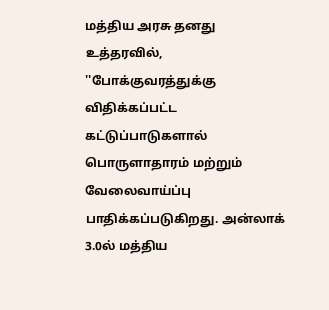மத்திய அரசு தனது உத்தரவில், ''போக்குவரத்துக்கு விதிக்கப்பட்ட கட்டுப்பாடுகளால் பொருளாதாரம் மற்றும் வேலைவாய்ப்பு பாதிக்கப்படுகிறது. அன்லாக் 3.0ல் மத்திய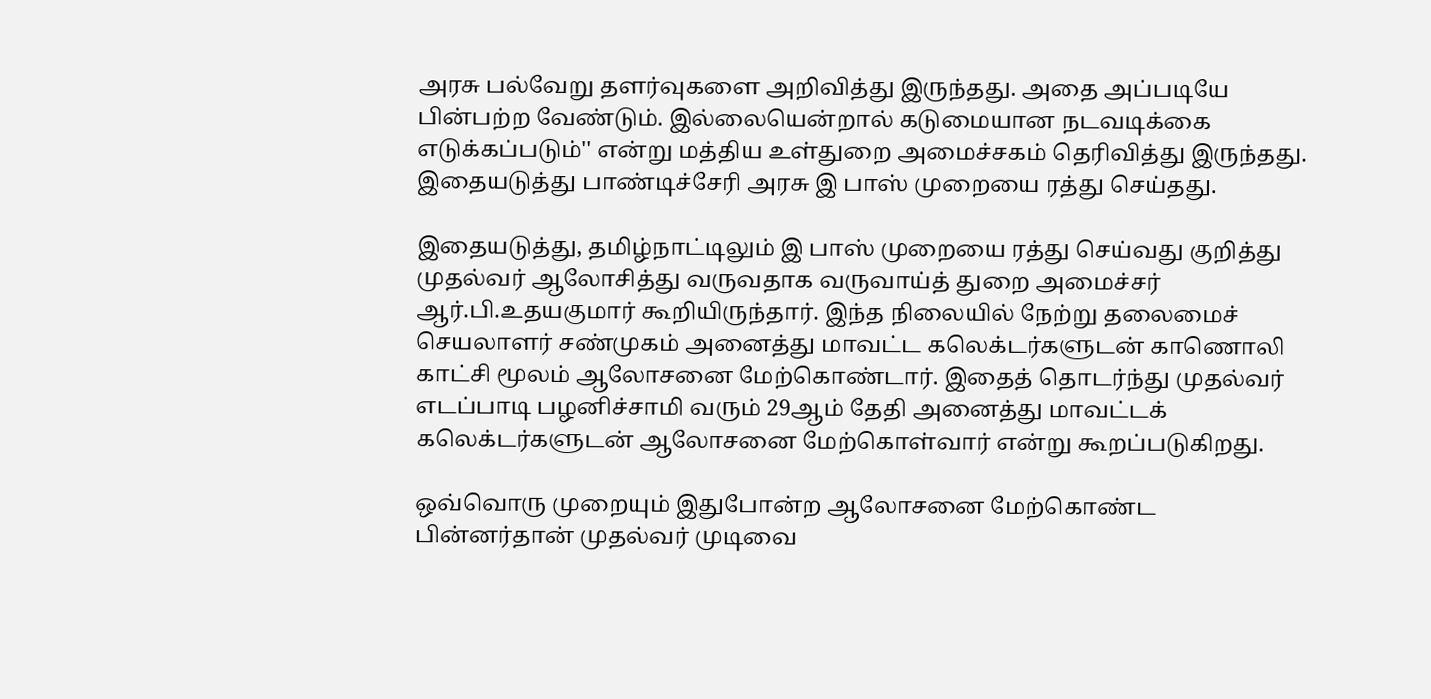அரசு பல்வேறு தளர்வுகளை அறிவித்து இருந்தது. அதை அப்படியே பின்பற்ற வேண்டும். இல்லையென்றால் கடுமையான நடவடிக்கை எடுக்கப்படும்'' என்று மத்திய உள்துறை அமைச்சகம் தெரிவித்து இருந்தது. இதையடுத்து பாண்டிச்சேரி அரசு இ பாஸ் முறையை ரத்து செய்தது.

இதையடுத்து, தமிழ்நாட்டிலும் இ பாஸ் முறையை ரத்து செய்வது குறித்து முதல்வர் ஆலோசித்து வருவதாக வருவாய்த் துறை அமைச்சர் ஆர்.பி.உதயகுமார் கூறியிருந்தார். இந்த நிலையில் நேற்று தலைமைச் செயலாளர் சண்முகம் அனைத்து மாவட்ட கலெக்டர்களுடன் காணொலி காட்சி மூலம் ஆலோசனை மேற்கொண்டார். இதைத் தொடர்ந்து முதல்வர் எடப்பாடி பழனிச்சாமி வரும் 29ஆம் தேதி அனைத்து மாவட்டக் கலெக்டர்களுடன் ஆலோசனை மேற்கொள்வார் என்று கூறப்படுகிறது.

ஒவ்வொரு முறையும் இதுபோன்ற ஆலோசனை மேற்கொண்ட பின்னர்தான் முதல்வர் முடிவை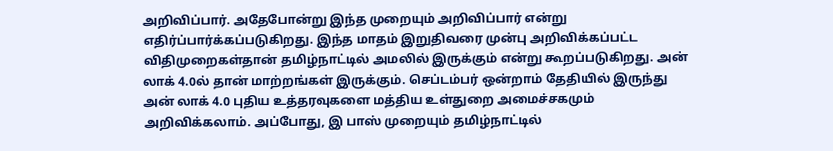அறிவிப்பார். அதேபோன்று இந்த முறையும் அறிவிப்பார் என்று எதிர்ப்பார்க்கப்படுகிறது. இந்த மாதம் இறுதிவரை முன்பு அறிவிக்கப்பட்ட விதிமுறைகள்தான் தமிழ்நாட்டில் அமலில் இருக்கும் என்று கூறப்படுகிறது. அன் லாக் 4.0ல் தான் மாற்றங்கள் இருக்கும். செப்டம்பர் ஒன்றாம் தேதியில் இருந்து அன் லாக் 4.0 புதிய உத்தரவுகளை மத்திய உள்துறை அமைச்சகமும் அறிவிக்கலாம். அப்போது, இ பாஸ் முறையும் தமிழ்நாட்டில்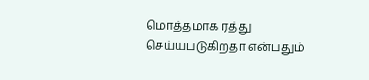மொத்தமாக ரத்து செய்யபடுகிறதா என்பதும்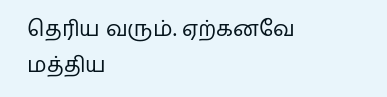தெரிய வரும். ஏற்கனவே மத்திய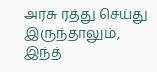அரசு ரத்து செய்து இருந்தாலும், இந்த்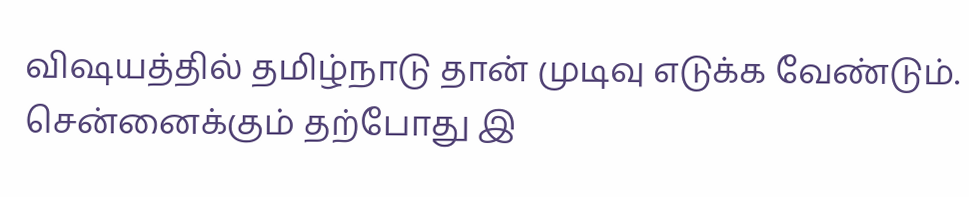விஷயத்தில் தமிழ்நாடு தான் முடிவு எடுக்க வேண்டும். சென்னைக்கும் தற்போது இ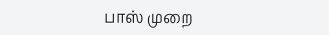பாஸ் முறை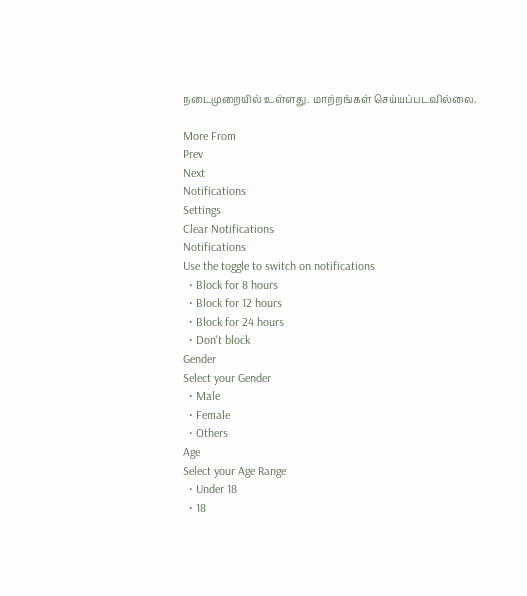நடைமுறையில் உள்ளது. மாற்றங்கள் செய்யப்படவில்லை.

More From
Prev
Next
Notifications
Settings
Clear Notifications
Notifications
Use the toggle to switch on notifications
  • Block for 8 hours
  • Block for 12 hours
  • Block for 24 hours
  • Don't block
Gender
Select your Gender
  • Male
  • Female
  • Others
Age
Select your Age Range
  • Under 18
  • 18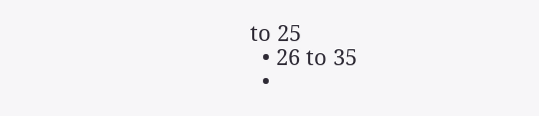to 25
  • 26 to 35
  •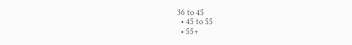36 to 45
  • 45 to 55
  • 55+